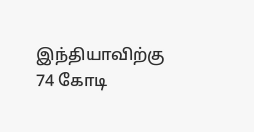இந்தியாவிற்கு 74 கோடி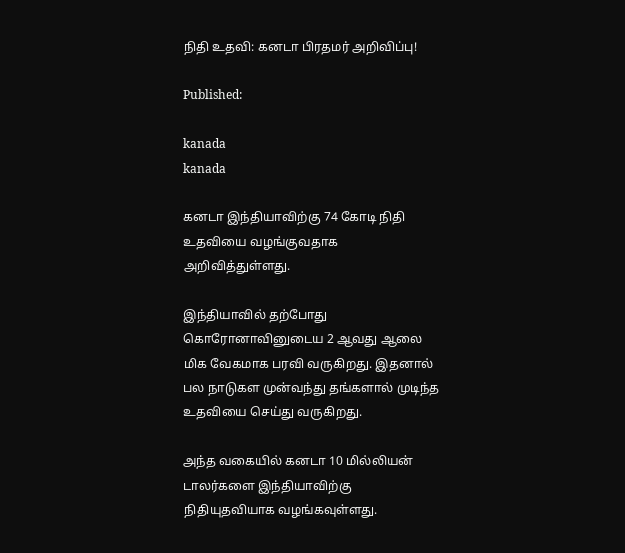நிதி உதவி: கனடா பிரதமர் அறிவிப்பு!

Published:

kanada
kanada

கனடா இந்தியாவிற்கு 74 கோடி நிதி உதவியை வழங்குவதாக அறிவித்துள்ளது.

இந்தியாவில் தற்போது கொரோனாவினுடைய 2 ஆவது ஆலை மிக வேகமாக பரவி வருகிறது. இதனால் பல நாடுகள முன்வந்து தங்களால் முடிந்த உதவியை செய்து வருகிறது.

அந்த வகையில் கனடா 10 மில்லியன் டாலர்களை இந்தியாவிற்கு நிதியுதவியாக வழங்கவுள்ளது.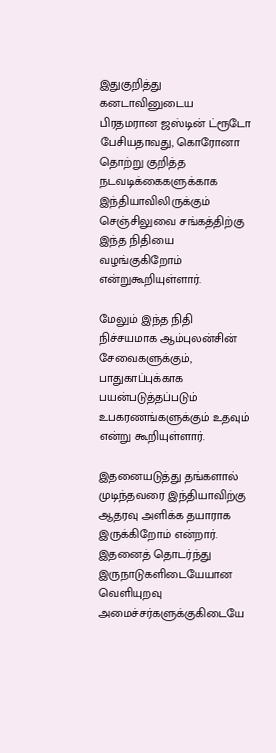இதுகுறித்து கனடாவினுடைய பிரதமரான ஜஸ்டின் ட்ரூடோ பேசியதாவது, கொரோனா தொற்று குறித்த நடவடிக்கைகளுக்காக இந்தியாவிலிருக்கும் செஞ்சிலுவை சங்கத்திற்கு இந்த நிதியை வழங்குகிறோம் என்றுகூறியுள்ளார்.

மேலும் இந்த நிதி நிச்சயமாக ஆம்புலன்சின் சேவைகளுக்கும், பாதுகாப்புக்காக பயன்படுத்தப்படும் உபகரணங்களுக்கும் உதவும் என்று கூறியுள்ளார்.

இதனையடுத்து தங்களால் முடிந்தவரை இந்தியாவிற்கு ஆதரவு அளிக்க தயாராக இருக்கிறோம் என்றார். இதனைத் தொடர்ந்து இருநாடுகளிடையேயான வெளியுறவு அமைச்சர்களுக்குகிடையே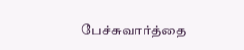பேச்சுவார்த்தை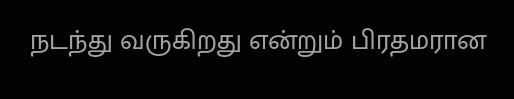நடந்து வருகிறது என்றும் பிரதமரான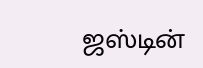ஜஸ்டின்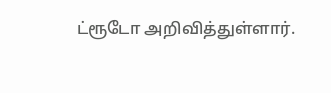ட்ரூடோ அறிவித்துள்ளார்.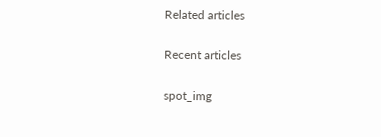Related articles

Recent articles

spot_img